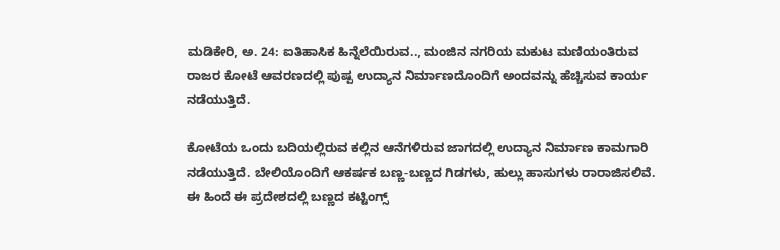ಮಡಿಕೇರಿ, ಅ. 24: ಐತಿಹಾಸಿಕ ಹಿನ್ನೆಲೆಯಿರುವ.., ಮಂಜಿನ ನಗರಿಯ ಮಕುಟ ಮಣಿಯಂತಿರುವ ರಾಜರ ಕೋಟೆ ಆವರಣದಲ್ಲಿ ಪುಷ್ಪ ಉದ್ಯಾನ ನಿರ್ಮಾಣದೊಂದಿಗೆ ಅಂದವನ್ನು ಹೆಚ್ಚಿಸುವ ಕಾರ್ಯ ನಡೆಯುತ್ತಿದೆ.

ಕೋಟೆಯ ಒಂದು ಬದಿಯಲ್ಲಿರುವ ಕಲ್ಲಿನ ಆನೆಗಳಿರುವ ಜಾಗದಲ್ಲಿ ಉದ್ಯಾನ ನಿರ್ಮಾಣ ಕಾಮಗಾರಿ ನಡೆಯುತ್ತಿದೆ. ಬೇಲಿಯೊಂದಿಗೆ ಆಕರ್ಷಕ ಬಣ್ಣ-ಬಣ್ಣದ ಗಿಡಗಳು, ಹುಲ್ಲು ಹಾಸುಗಳು ರಾರಾಜಿಸಲಿವೆ. ಈ ಹಿಂದೆ ಈ ಪ್ರದೇಶದಲ್ಲಿ ಬಣ್ಣದ ಕಟ್ಟಿಂಗ್ಸ್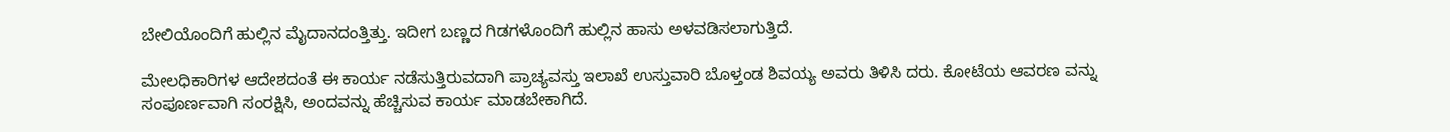ಬೇಲಿಯೊಂದಿಗೆ ಹುಲ್ಲಿನ ಮೈದಾನದಂತ್ತಿತ್ತು. ಇದೀಗ ಬಣ್ಣದ ಗಿಡಗಳೊಂದಿಗೆ ಹುಲ್ಲಿನ ಹಾಸು ಅಳವಡಿಸಲಾಗುತ್ತಿದೆ.

ಮೇಲಧಿಕಾರಿಗಳ ಆದೇಶದಂತೆ ಈ ಕಾರ್ಯ ನಡೆಸುತ್ತಿರುವದಾಗಿ ಪ್ರಾಚ್ಯವಸ್ತು ಇಲಾಖೆ ಉಸ್ತುವಾರಿ ಬೊಳ್ತಂಡ ಶಿವಯ್ಯ ಅವರು ತಿಳಿಸಿ ದರು. ಕೋಟೆಯ ಆವರಣ ವನ್ನು ಸಂಪೂರ್ಣವಾಗಿ ಸಂರಕ್ಷಿಸಿ, ಅಂದವನ್ನು ಹೆಚ್ಚಿಸುವ ಕಾರ್ಯ ಮಾಡಬೇಕಾಗಿದೆ.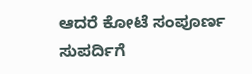ಆದರೆ ಕೋಟೆ ಸಂಪೂರ್ಣ ಸುಪರ್ದಿಗೆ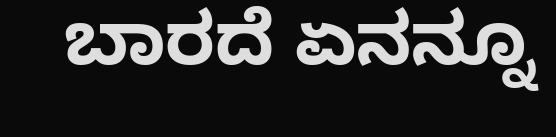ಬಾರದೆ ಏನನ್ನೂ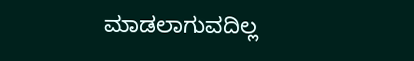ಮಾಡಲಾಗುವದಿಲ್ಲ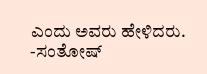ಎಂದು ಅವರು ಹೇಳಿದರು. -ಸಂತೋಷ್